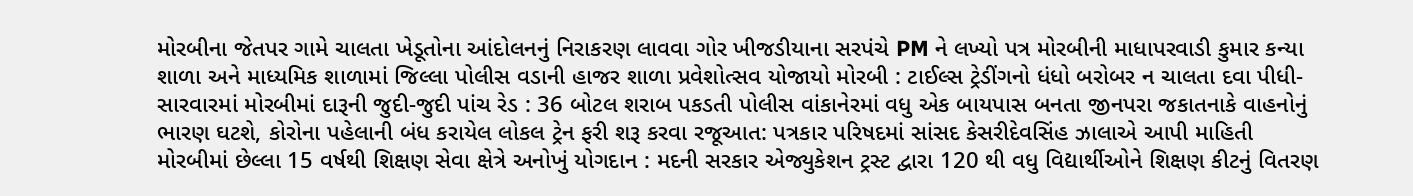મોરબીના જેતપર ગામે ચાલતા ખેડૂતોના આંદોલનનું નિરાકરણ લાવવા ગોર ખીજડીયાના સરપંચે PM ને લખ્યો પત્ર મોરબીની માધાપરવાડી કુમાર કન્યા શાળા અને માધ્યમિક શાળામાં જિલ્લા પોલીસ વડાની હાજર શાળા પ્રવેશોત્સવ યોજાયો મોરબી : ટાઈલ્સ ટ્રેડીંગનો ધંધો બરોબર ન ચાલતા દવા પીધી-સારવારમાં મોરબીમાં દારૂની જુદી-જુદી પાંચ રેડ : 36 બોટલ શરાબ પકડતી પોલીસ વાંકાનેરમાં વધુ એક બાયપાસ બનતા જીનપરા જકાતનાકે વાહનોનું ભારણ ઘટશે, કોરોના પહેલાની બંધ કરાયેલ લોકલ ટ્રેન ફરી શરૂ કરવા રજૂઆત: પત્રકાર પરિષદમાં સાંસદ કેસરીદેવસિંહ ઝાલાએ આપી માહિતી મોરબીમાં છેલ્લા 15 વર્ષથી શિક્ષણ સેવા ક્ષેત્રે અનોખું યોગદાન : મદની સરકાર એજ્યુકેશન ટ્રસ્ટ દ્વારા 120 થી વધુ વિદ્યાર્થીઓને શિક્ષણ કીટનું વિતરણ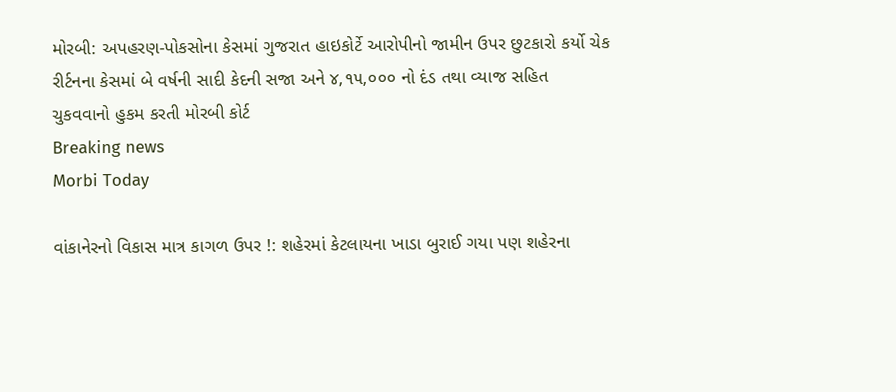મોરબી: અપહરણ-પોકસોના કેસમાં ગુજરાત હાઇકોર્ટે આરોપીનો જામીન ઉપર છુટકારો કર્યો ચેક રીર્ટનના કેસમાં બે વર્ષની સાદી કેદની સજા અને ૪,૧૫,૦૦૦ નો દંડ તથા વ્યાજ સહિત ચુકવવાનો હુકમ કરતી મોરબી કોર્ટ
Breaking news
Morbi Today

વાંકાનેરનો વિકાસ માત્ર કાગળ ઉપર !: શહેરમાં કેટલાયના ખાડા બુરાઈ ગયા પણ શહેરના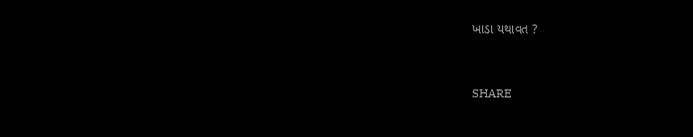ખાડા યથાવત ?


SHARE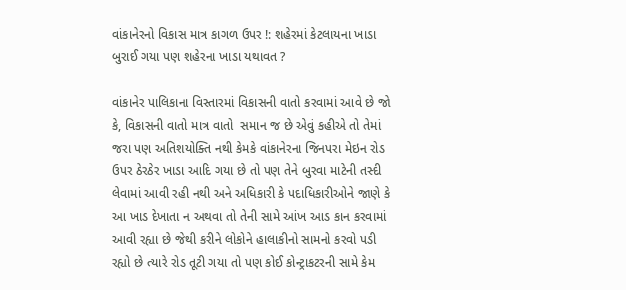વાંકાનેરનો વિકાસ માત્ર કાગળ ઉપર !: શહેરમાં કેટલાયના ખાડા બુરાઈ ગયા પણ શહેરના ખાડા યથાવત ?

વાંકાનેર પાલિકાના વિસ્તારમાં વિકાસની વાતો કરવામાં આવે છે જો કે, વિકાસની વાતો માત્ર વાતો  સમાન જ છે એવું કહીએ તો તેમાં જરા પણ અતિશયોક્તિ નથી કેમકે વાંકાનેરના જિનપરા મેઇન રોડ ઉપર ઠેરઠેર ખાડા આદિ ગયા છે તો પણ તેને બુરવા માટેની તસ્દી લેવામાં આવી રહી નથી અને અધિકારી કે પદાધિકારીઓને જાણે કે આ ખાડ દેખાતા ન અથવા તો તેની સામે આંખ આડ કાન કરવામાં આવી રહ્યા છે જેથી કરીને લોકોને હાલાકીનો સામનો કરવો પડી રહ્યો છે ત્યારે રોડ તૂટી ગયા તો પણ કોઈ કોન્ટ્રાકટરની સામે કેમ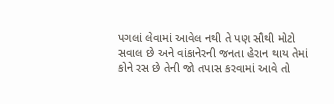પગલાં લેવામાં આવેલ નથી તે પણ સૌથી મોટો સવાલ છે અને વાંકાનેરની જનતા હેરાન થાય તેમાં કોને રસ છે તેની જો તપાસ કરવામાં આવે તો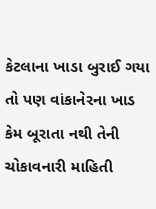કેટલાના ખાડા બુરાઈ ગયા તો પણ વાંકાનેરના ખાડ કેમ બૂરાતા નથી તેની ચોકાવનારી માહિતી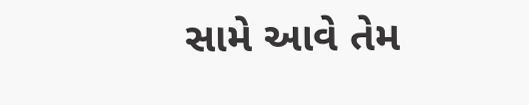સામે આવે તેમ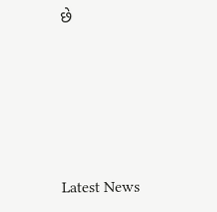છે






Latest News